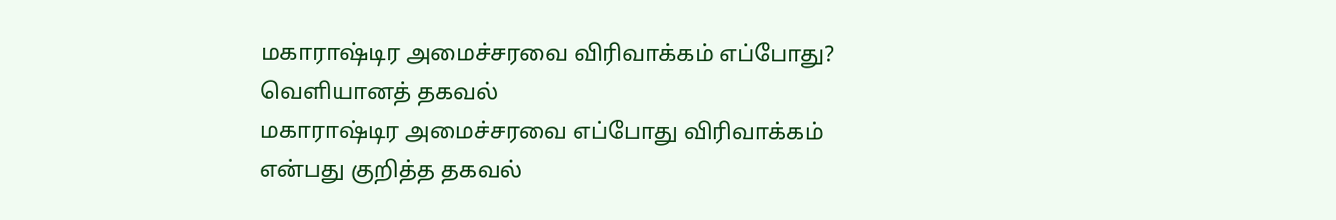மகாராஷ்டிர அமைச்சரவை விரிவாக்கம் எப்போது? வெளியானத் தகவல்
மகாராஷ்டிர அமைச்சரவை எப்போது விரிவாக்கம் என்பது குறித்த தகவல்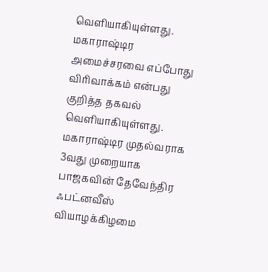வெளியாகியுள்ளது.
மகாராஷ்டிர அமைச்சரவை எப்போது விரிவாக்கம் என்பது குறித்த தகவல் வெளியாகியுள்ளது.
மகாராஷ்டிர முதல்வராக 3வது முறையாக பாஜகவின் தேவேந்திர ஃபட்னவீஸ் வியாழக்கிழமை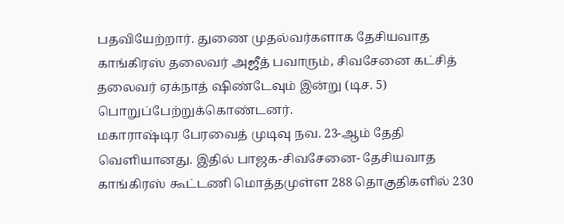பதவியேற்றார். துணை முதல்வர்களாக தேசியவாத காங்கிரஸ் தலைவர் அஜீத் பவாரும், சிவசேனை கட்சித் தலைவர் ஏக்நாத் ஷிண்டேவும் இன்று (டிச. 5) பொறுப்பேற்றுக்கொண்டனர்.
மகாராஷ்டிர பேரவைத் முடிவு நவ. 23-ஆம் தேதி வெளியானது. இதில் பாஜக-சிவசேனை- தேசியவாத காங்கிரஸ் கூட்டணி மொத்தமுள்ள 288 தொகுதிகளில் 230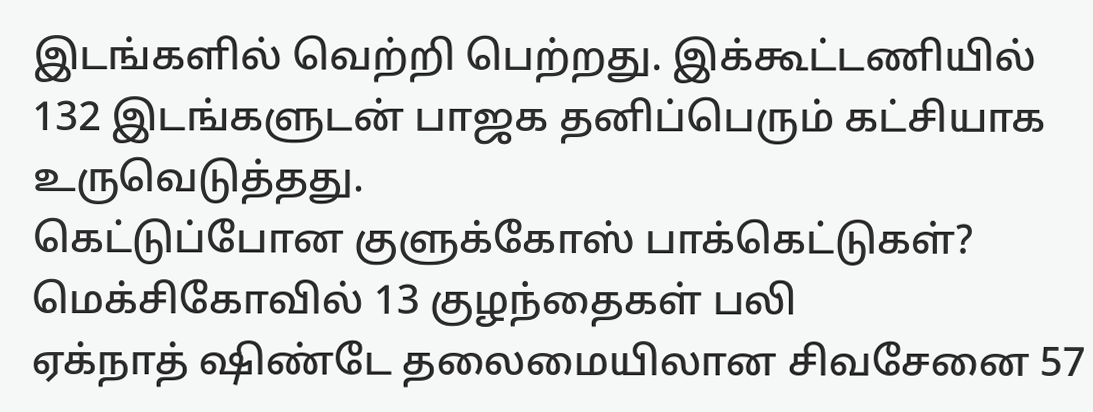இடங்களில் வெற்றி பெற்றது. இக்கூட்டணியில் 132 இடங்களுடன் பாஜக தனிப்பெரும் கட்சியாக உருவெடுத்தது.
கெட்டுப்போன குளுக்கோஸ் பாக்கெட்டுகள்? மெக்சிகோவில் 13 குழந்தைகள் பலி
ஏக்நாத் ஷிண்டே தலைமையிலான சிவசேனை 57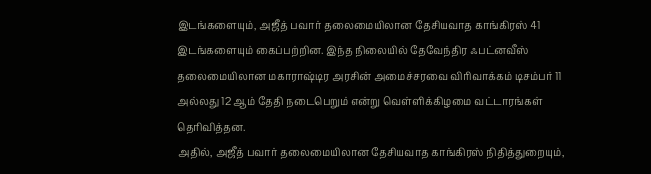இடங்களையும், அஜீத் பவார் தலைமையிலான தேசியவாத காங்கிரஸ் 41 இடங்களையும் கைப்பற்றின. இந்த நிலையில் தேவேந்திர ஃபட்னவீஸ் தலைமையிலான மகாராஷ்டிர அரசின் அமைச்சரவை விரிவாக்கம் டிசம்பர் 11 அல்லது 12 ஆம் தேதி நடைபெறும் என்று வெள்ளிக்கிழமை வட்டாரங்கள் தெரிவித்தன.
அதில், அஜீத் பவார் தலைமையிலான தேசியவாத காங்கிரஸ் நிதித்துறையும்,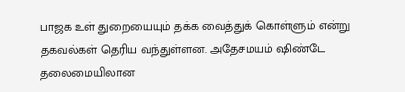பாஜக உள் துறையையும் தக்க வைத்துக் கொள்ளும் என்று தகவல்கள் தெரிய வந்துள்ளன. அதேசமயம் ஷிண்டே தலைமையிலான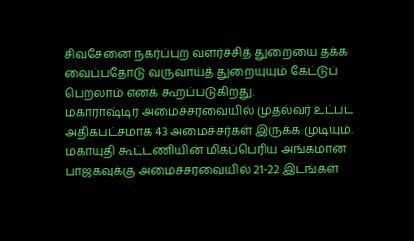சிவசேனை நகர்ப்புற வளர்ச்சித் துறையை தக்க வைப்பதோடு வருவாய்த் துறையுயும் கேட்டுப் பெறலாம் எனக் கூறப்படுகிறது.
மகாராஷ்டிர அமைச்சரவையில் முதல்வர் உட்பட அதிகபட்சமாக 43 அமைச்சர்கள் இருக்க முடியும். மகாயுதி கூட்டணியின் மிகப்பெரிய அங்கமான பாஜகவுக்கு அமைச்சரவையில் 21-22 இடங்கள்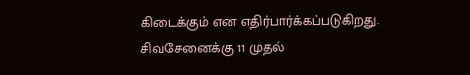கிடைக்கும் என எதிர்பார்க்கப்படுகிறது. சிவசேனைக்கு 11 முதல்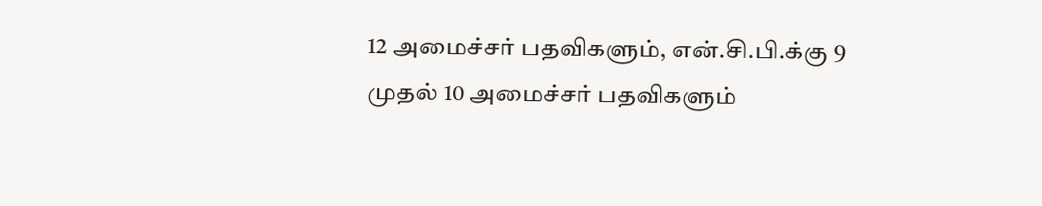12 அமைச்சர் பதவிகளும், என்.சி.பி.க்கு 9 முதல் 10 அமைச்சர் பதவிகளும்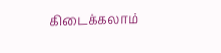கிடைக்கலாம்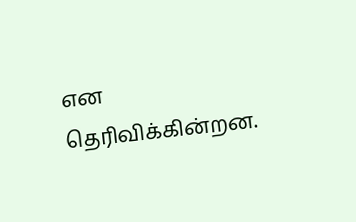என தெரிவிக்கின்றன.